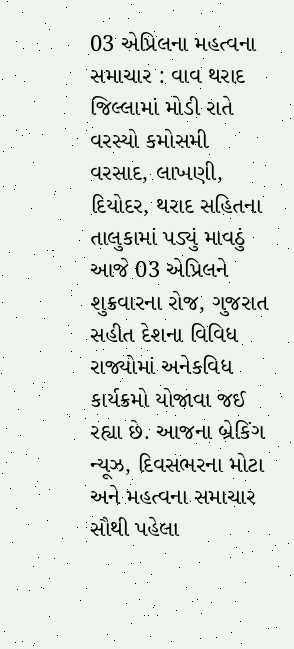03 એપ્રિલના મહત્વના સમાચાર : વાવ થરાદ જિલ્લામાં મોડી રાતે વરસ્યો કમોસમી વરસાદ, લાખણી, દિયોદર, થરાદ સહિતના તાલુકામાં પડ્યું માવઠું
આજે 03 એપ્રિલને શુક્રવારના રોજ, ગુજરાત સહીત દેશના વિવિધ રાજ્યોમાં અનેકવિધ કાર્યક્રમો યોજાવા જઈ રહ્યા છે. આજના બ્રેકિંગ ન્યૂઝ, દિવસભરના મોટા અને મહત્વના સમાચાર સૌથી પહેલા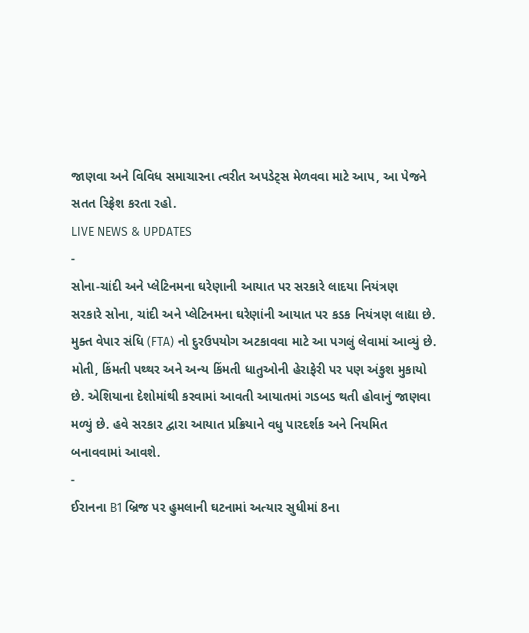જાણવા અને વિવિધ સમાચારના ત્વરીત અપડેટ્સ મેળવવા માટે આપ, આ પેજને સતત રિફ્રેશ કરતા રહો.
LIVE NEWS & UPDATES
-
સોના-ચાંદી અને પ્લેટિનમના ઘરેણાની આયાત પર સરકારે લાદયા નિયંત્રણ
સરકારે સોના, ચાંદી અને પ્લેટિનમના ઘરેણાંની આયાત પર કડક નિયંત્રણ લાદ્યા છે. મુક્ત વેપાર સંધિ (FTA) નો દુરઉપયોગ અટકાવવા માટે આ પગલું લેવામાં આવ્યું છે. મોતી, કિંમતી પથ્થર અને અન્ય કિંમતી ધાતુઓની હેરાફેરી પર પણ અંકુશ મુકાયો છે. એશિયાના દેશોમાંથી કરવામાં આવતી આયાતમાં ગડબડ થતી હોવાનું જાણવા મળ્યું છે. હવે સરકાર દ્વારા આયાત પ્રક્રિયાને વધુ પારદર્શક અને નિયમિત બનાવવામાં આવશે.
-
ઈરાનના B1 બ્રિજ પર હુમલાની ઘટનામાં અત્યાર સુધીમાં 8ના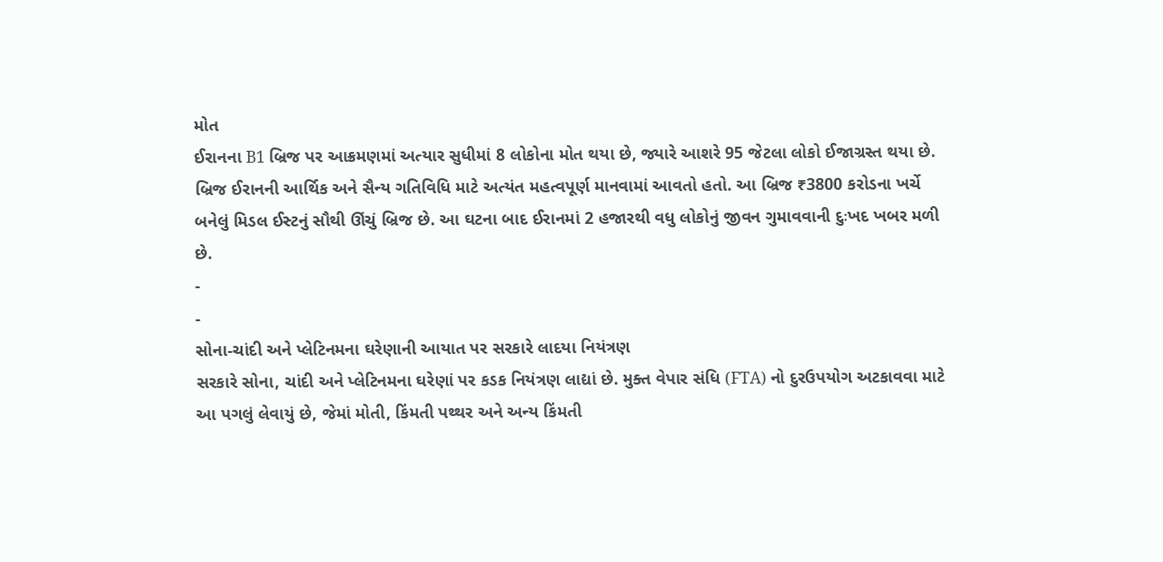મોત
ઈરાનના B1 બ્રિજ પર આક્રમણમાં અત્યાર સુધીમાં 8 લોકોના મોત થયા છે, જ્યારે આશરે 95 જેટલા લોકો ઈજાગ્રસ્ત થયા છે. બ્રિજ ઈરાનની આર્થિક અને સૈન્ય ગતિવિધિ માટે અત્યંત મહત્વપૂર્ણ માનવામાં આવતો હતો. આ બ્રિજ ₹3800 કરોડના ખર્ચે બનેલું મિડલ ઈસ્ટનું સૌથી ઊંચું બ્રિજ છે. આ ઘટના બાદ ઈરાનમાં 2 હજારથી વધુ લોકોનું જીવન ગુમાવવાની દુઃખદ ખબર મળી છે.
-
-
સોના-ચાંદી અને પ્લેટિનમના ઘરેણાની આયાત પર સરકારે લાદયા નિયંત્રણ
સરકારે સોના, ચાંદી અને પ્લેટિનમના ઘરેણાં પર કડક નિયંત્રણ લાદ્યાં છે. મુક્ત વેપાર સંધિ (FTA) નો દુરઉપયોગ અટકાવવા માટે આ પગલું લેવાયું છે, જેમાં મોતી, કિંમતી પથ્થર અને અન્ય કિંમતી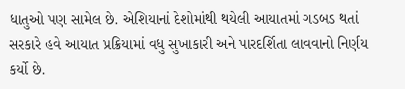ધાતુઓ પણ સામેલ છે. એશિયાનાં દેશોમાંથી થયેલી આયાતમાં ગડબડ થતાં સરકારે હવે આયાત પ્રક્રિયામાં વધુ સુખાકારી અને પારદર્શિતા લાવવાનો નિર્ણય કર્યો છે.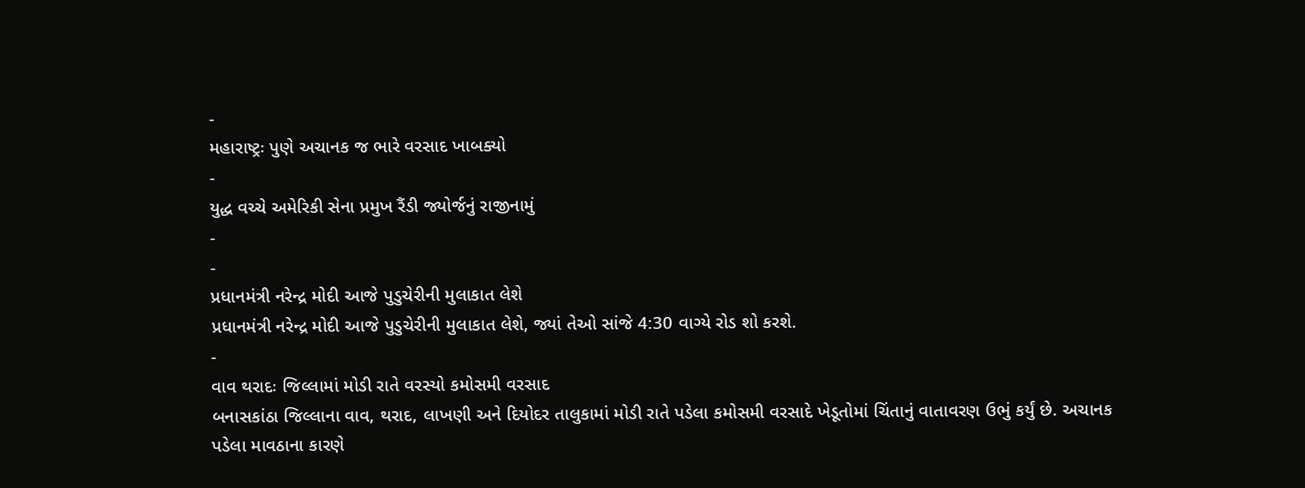-
મહારાષ્ટ્રઃ પુણે અચાનક જ ભારે વરસાદ ખાબક્યો
-
યુદ્ધ વચ્ચે અમેરિકી સેના પ્રમુખ રૈંડી જ્યોર્જનું રાજીનામું
-
-
પ્રધાનમંત્રી નરેન્દ્ર મોદી આજે પુડુચેરીની મુલાકાત લેશે
પ્રધાનમંત્રી નરેન્દ્ર મોદી આજે પુડુચેરીની મુલાકાત લેશે, જ્યાં તેઓ સાંજે 4:30 વાગ્યે રોડ શો કરશે.
-
વાવ થરાદઃ જિલ્લામાં મોડી રાતે વરસ્યો કમોસમી વરસાદ
બનાસકાંઠા જિલ્લાના વાવ, થરાદ, લાખણી અને દિયોદર તાલુકામાં મોડી રાતે પડેલા કમોસમી વરસાદે ખેડૂતોમાં ચિંતાનું વાતાવરણ ઉભું કર્યું છે. અચાનક પડેલા માવઠાના કારણે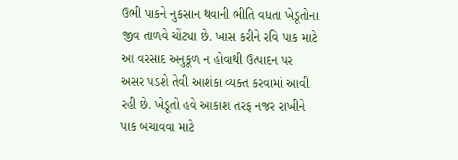ઉભી પાકને નુકસાન થવાની ભીતિ વધતા ખેડૂતોના જીવ તાળવે ચોંટ્યા છે. ખાસ કરીને રવિ પાક માટે આ વરસાદ અનુકૂળ ન હોવાથી ઉત્પાદન પર અસર પડશે તેવી આશંકા વ્યક્ત કરવામાં આવી રહી છે. ખેડૂતો હવે આકાશ તરફ નજર રાખીને પાક બચાવવા માટે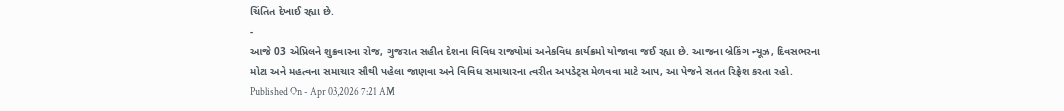ચિંતિત દેખાઈ રહ્યા છે.
-
આજે 03 એપ્રિલને શુક્રવારના રોજ, ગુજરાત સહીત દેશના વિવિધ રાજ્યોમાં અનેકવિધ કાર્યક્રમો યોજાવા જઈ રહ્યા છે. આજના બ્રેકિંગ ન્યૂઝ, દિવસભરના મોટા અને મહત્વના સમાચાર સૌથી પહેલા જાણવા અને વિવિધ સમાચારના ત્વરીત અપડેટ્સ મેળવવા માટે આપ, આ પેજને સતત રિફ્રેશ કરતા રહો.
Published On - Apr 03,2026 7:21 AM